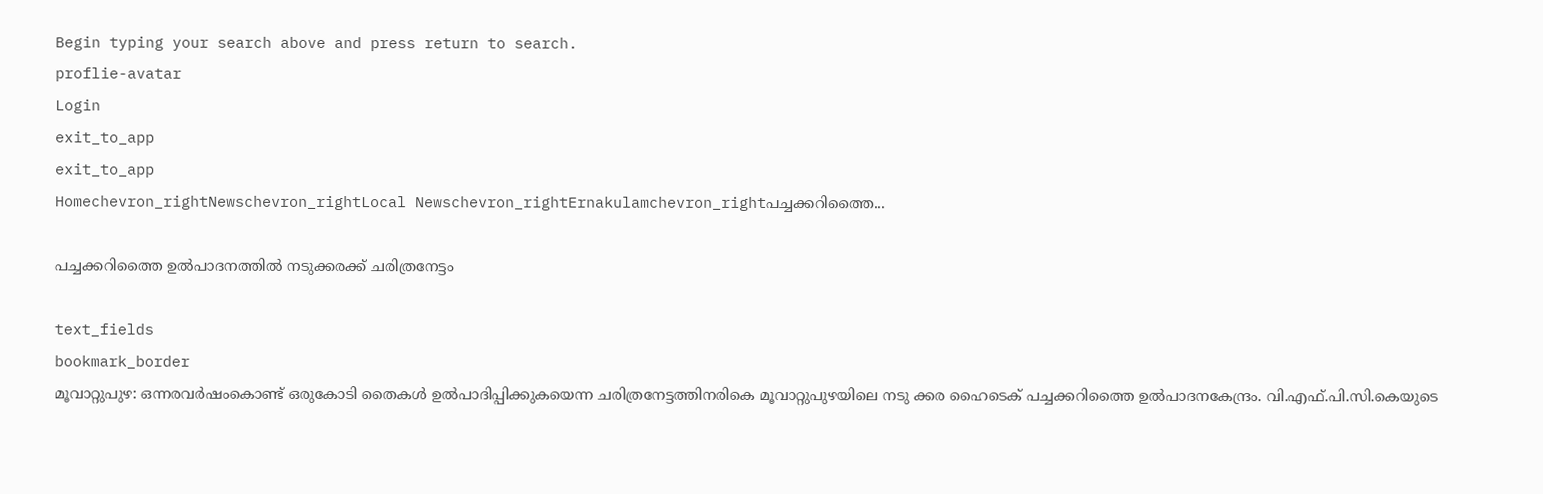Begin typing your search above and press return to search.
proflie-avatar
Login
exit_to_app
exit_to_app
Homechevron_rightNewschevron_rightLocal Newschevron_rightErnakulamchevron_rightപച്ചക്കറിത്തൈ...

പച്ചക്കറിത്തൈ ഉൽപാദനത്തിൽ നടുക്കരക്ക് ചരിത്രനേട്ടം

text_fields
bookmark_border
മൂവാറ്റുപുഴ: ഒന്നരവർഷംകൊണ്ട് ഒരുകോടി തൈകള്‍ ഉൽപാദിപ്പിക്കുകയെന്ന ചരിത്രനേട്ടത്തിനരികെ മൂവാറ്റുപുഴയിലെ നടു ക്കര ഹൈടെക് പച്ചക്കറിത്തൈ ഉല്‍പാദനകേന്ദ്രം. വി.എഫ്.പി.സി.കെയുടെ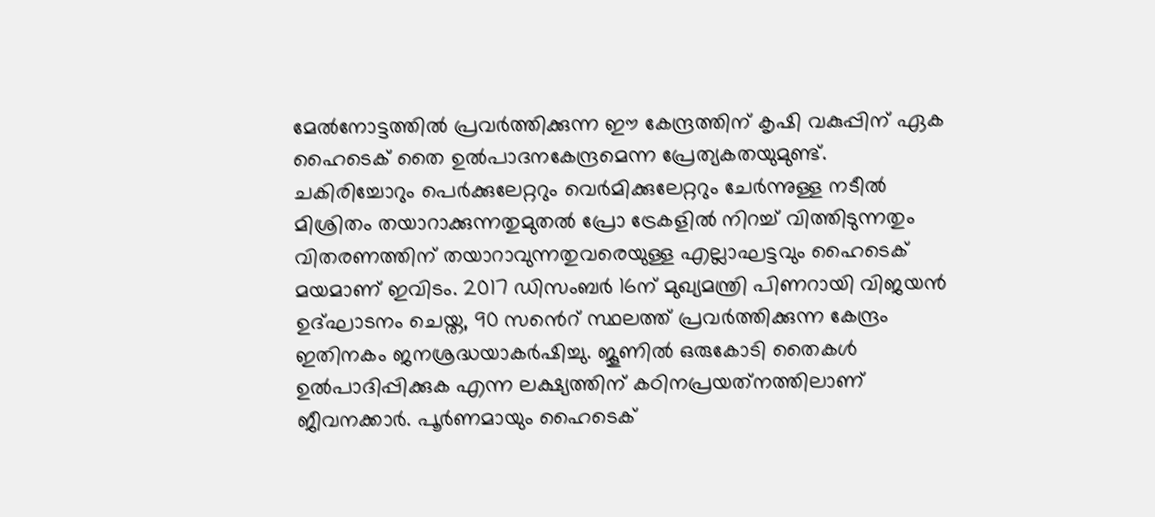മേല്‍നോട്ടത്തില്‍ പ്രവര്‍ത്തിക്കുന്ന ഈ കേന്ദ്രത്തിന് കൃഷി വകുപ്പിന് ഏക ഹൈടെക് തൈ ഉല്‍പാദനകേന്ദ്രമെന്ന പ്രേത്യകതയുമുണ്ട്. ചകിരിച്ചോറും പെര്‍ക്കുലേറ്ററും വെര്‍മിക്കുലേറ്ററും ചേര്‍ന്നുള്ള നടീല്‍ മിശ്രിതം തയാറാക്കുന്നതുമുതല്‍ പ്രോ ട്രേകളില്‍ നിറച്ച് വിത്തിടുന്നതും വിതരണത്തിന് തയാറാവുന്നതുവരെയുള്ള എല്ലാഘട്ടവും ഹൈടെക് മയമാണ് ഇവിടം. 2017 ഡിസംബര്‍ 16ന് മുഖ്യമന്ത്രി പിണറായി വിജയന്‍ ഉദ്ഘാടനം ചെയ്ത, 90 സൻെറ് സ്ഥലത്ത് പ്രവര്‍ത്തിക്കുന്ന കേന്ദ്രം ഇതിനകം ജനശ്രദ്ധയാകര്‍ഷിച്ചു. ജൂണിൽ ഒരുകോടി തൈകള്‍ ഉല്‍പാദിപ്പിക്കുക എന്ന ലക്ഷ്യത്തിന് കഠിനപ്രയത്‌നത്തിലാണ് ജീവനക്കാര്‍. പൂര്‍ണമായും ഹൈടെക്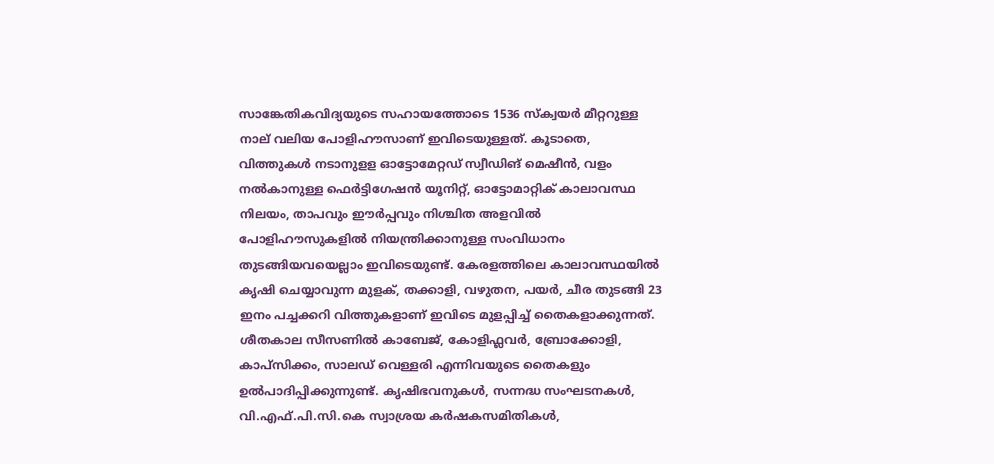സാങ്കേതികവിദ്യയുടെ സഹായത്തോടെ 1536 സ്‌ക്വയര്‍ മീറ്ററുള്ള നാല് വലിയ പോളിഹൗസാണ് ഇവിടെയുള്ളത്. കൂടാതെ, വിത്തുകള്‍ നടാനുളള ഓട്ടോമേറ്റഡ് സ്വീഡിങ് മെഷീന്‍, വളം നല്‍കാനുള്ള ഫെര്‍ട്ടിഗേഷന്‍ യൂനിറ്റ്, ഓട്ടോമാറ്റിക് കാലാവസ്ഥ നിലയം, താപവും ഈര്‍പ്പവും നിശ്ചിത അളവില്‍ പോളിഹൗസുകളില്‍ നിയന്ത്രിക്കാനുള്ള സംവിധാനം തുടങ്ങിയവയെല്ലാം ഇവിടെയുണ്ട്. കേരളത്തിലെ കാലാവസ്ഥയില്‍ കൃഷി ചെയ്യാവുന്ന മുളക്, തക്കാളി, വഴുതന, പയര്‍, ചീര തുടങ്ങി 23 ഇനം പച്ചക്കറി വിത്തുകളാണ് ഇവിടെ മുളപ്പിച്ച് തൈകളാക്കുന്നത്. ശീതകാല സീസണില്‍ കാബേജ്, കോളിഫ്ലവര്‍, ബ്രോക്കോളി, കാപ്‌സിക്കം, സാലഡ് വെള്ളരി എന്നിവയുടെ തൈകളും ഉല്‍പാദിപ്പിക്കുന്നുണ്ട്. കൃഷിഭവനുകള്‍, സന്നദ്ധ സംഘടനകള്‍, വി.എഫ്.പി.സി.കെ സ്വാശ്രയ കര്‍ഷകസമിതികള്‍,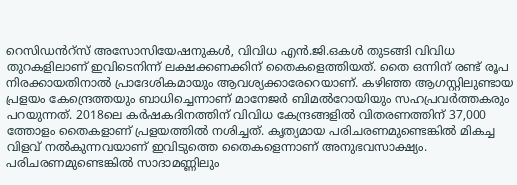റെസിഡൻറ്സ് അസോസിയേഷനുകള്‍, വിവിധ എന്‍.ജി.ഒകള്‍ തുടങ്ങി വിവിധ തുറകളിലാണ് ഇവിടെനിന്ന് ലക്ഷക്കണക്കിന് തൈകളെത്തിയത്. തൈ ഒന്നിന് രണ്ട് രൂപ നിരക്കായതിനാല്‍ പ്രാദേശികമായും ആവശ്യക്കാരേറെയാണ്. കഴിഞ്ഞ ആഗസ്റ്റിലുണ്ടായ പ്രളയം കേന്ദ്രെത്തയും ബാധിച്ചെന്നാണ് മാനേജര്‍ ബിമല്‍റോയിയും സഹപ്രവര്‍ത്തകരും പറയുന്നത്. 2018ലെ കര്‍ഷകദിനത്തിന് വിവിധ കേന്ദ്രങ്ങളില്‍ വിതരണത്തിന് 37,000 ത്തോളം തൈകളാണ് പ്രളയത്തിൽ നശിച്ചത്. കൃത്യമായ പരിചരണമുണ്ടെങ്കില്‍ മികച്ച വിളവ് നല്‍കുന്നവയാണ് ഇവിടുത്തെ തൈകളെന്നാണ് അനുഭവസാക്ഷ്യം. പരിചരണമുണ്ടെങ്കില്‍ സാദാമണ്ണിലും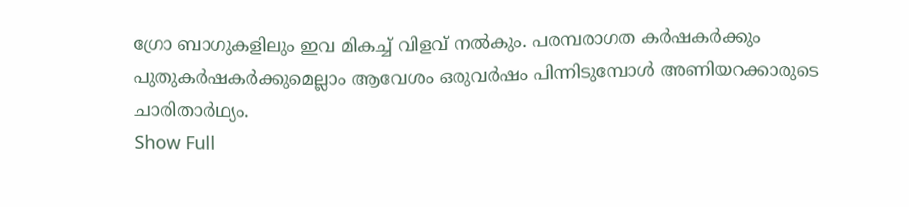ഗ്രോ ബാഗുകളിലും ഇവ മികച്ച് വിളവ് നല്‍കും. പരമ്പരാഗത കര്‍ഷകര്‍ക്കും പുതുകര്‍ഷകര്‍ക്കുമെല്ലാം ആവേശം ഒരുവര്‍ഷം പിന്നിടുമ്പോള്‍ അണിയറക്കാരുടെ ചാരിതാർഥ്യം.
Show Full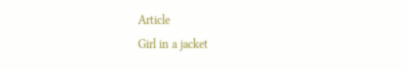Article
Girl in a jacket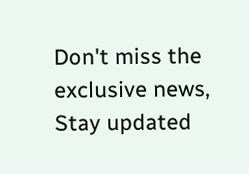Don't miss the exclusive news, Stay updated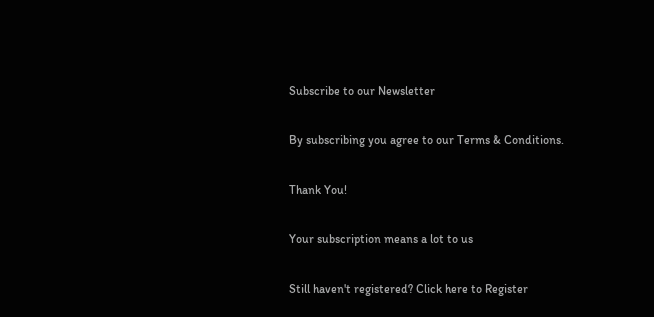Subscribe to our Newsletter

By subscribing you agree to our Terms & Conditions.

Thank You!

Your subscription means a lot to us

Still haven't registered? Click here to Register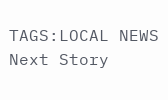TAGS:LOCAL NEWS
Next Story